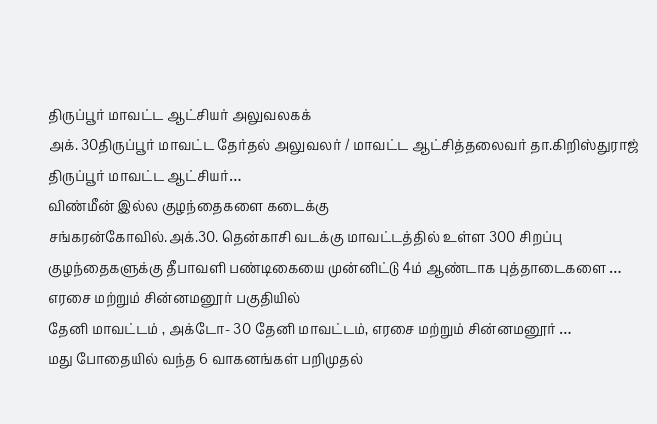திருப்பூர் மாவட்ட ஆட்சியர் அலுவலகக்
அக். 30திருப்பூர் மாவட்ட தேர்தல் அலுவலர் / மாவட்ட ஆட்சித்தலைவர் தா.கிறிஸ்துராஜ் திருப்பூர் மாவட்ட ஆட்சியர்…
விண்மீன் இல்ல குழந்தைகளை கடைக்கு
சங்கரன்கோவில்.அக்.30. தென்காசி வடக்கு மாவட்டத்தில் உள்ள 300 சிறப்பு குழந்தைகளுக்கு தீபாவளி பண்டிகையை முன்னிட்டு 4ம் ஆண்டாக புத்தாடைகளை …
எரசை மற்றும் சின்னமனூர் பகுதியில்
தேனி மாவட்டம் , அக்டோ- 30 தேனி மாவட்டம், எரசை மற்றும் சின்னமனூர் …
மது போதையில் வந்த 6 வாகனங்கள் பறிமுதல்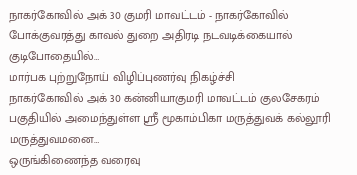நாகர்கோவில் அக் 30 குமரி மாவட்டம் - நாகர்கோவில் போக்குவரத்து காவல் துறை அதிரடி நடவடிக்கையால் குடிபோதையில்…
மார்பக புற்றுநோய் விழிப்புணர்வு நிகழ்ச்சி
நாகர்கோவில் அக் 30 கன்னியாகுமரி மாவட்டம் குலசேகரம் பகுதியில் அமைந்துள்ள ஸ்ரீ மூகாம்பிகா மருத்துவக் கல்லூரி மருத்துவமனை…
ஒருங்கிணைந்த வரைவு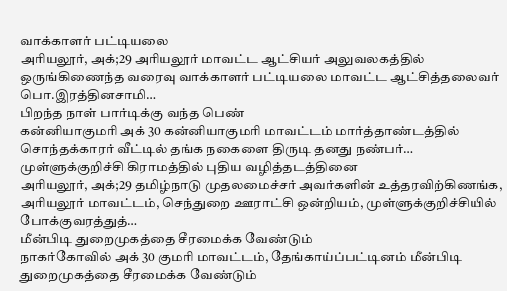வாக்காளர் பட்டியலை
அரியலூர், அக்;29 அரியலூர் மாவட்ட ஆட்சியர் அலுவலகத்தில் ஒருங்கிணைந்த வரைவு வாக்காளர் பட்டியலை மாவட்ட ஆட்சித்தலைவர் பொ.இரத்தினசாமி…
பிறந்த நாள் பார்டிக்கு வந்த பெண்
கன்னியாகுமரி அக் 30 கன்னியாகுமரி மாவட்டம் மார்த்தாண்டத்தில் சொந்தக்காரர் வீட்டில் தங்க நகைளை திருடி தனது நண்பர்…
முள்ளுக்குறிச்சி கிராமத்தில் புதிய வழித்தடத்தினை
அரியலூர், அக்;29 தமிழ்நாடு முதலமைச்சர் அவர்களின் உத்தரவிற்கிணங்க, அரியலூர் மாவட்டம், செந்துறை ஊராட்சி ஒன்றியம், முள்ளுக்குறிச்சியில் போக்குவரத்துத்…
மீன்பிடி துறைமுகத்தை சீரமைக்க வேண்டும்
நாகர்கோவில் அக் 30 குமரி மாவட்டம், தேங்காய்ப்பட்டினம் மீன்பிடி துறைமுகத்தை சீரமைக்க வேண்டும்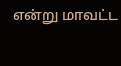என்று மாவட்ட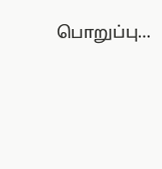பொறுப்பு…